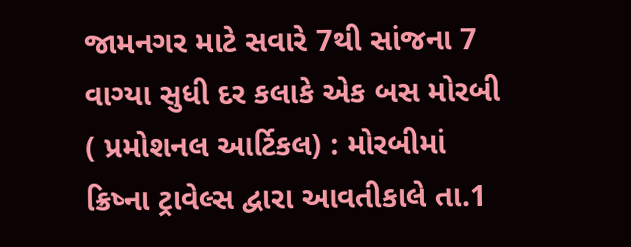જામનગર માટે સવારે 7થી સાંજના 7 વાગ્યા સુધી દર કલાકે એક બસ મોરબી ( પ્રમોશનલ આર્ટિકલ) : મોરબીમાં ક્રિષ્ના ટ્રાવેલ્સ દ્વારા આવતીકાલે તા.1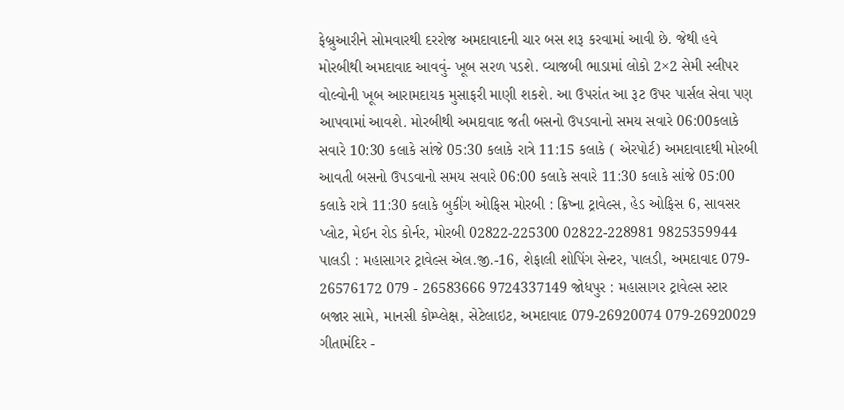ફેબ્રુઆરીને સોમવારથી દરરોજ અમદાવાદની ચાર બસ શરૂ કરવામાં આવી છે. જેથી હવે મોરબીથી અમદાવાદ આવવું- ખૂબ સરળ પડશે. વ્યાજબી ભાડામાં લોકો 2×2 સેમી સ્લીપર વોલ્વોની ખૂબ આરામદાયક મુસાફરી માણી શકશે. આ ઉપરાંત આ રૂટ ઉપર પાર્સલ સેવા પણ આપવામાં આવશે. મોરબીથી અમદાવાદ જતી બસનો ઉપડવાનો સમય સવારે 06:00કલાકે સવારે 10:30 કલાકે સાંજે 05:30 કલાકે રાત્રે 11:15 કલાકે ( એરપોર્ટ) અમદાવાદથી મોરબી આવતી બસનો ઉપડવાનો સમય સવારે 06:00 કલાકે સવારે 11:30 કલાકે સાંજે 05:00 કલાકે રાત્રે 11:30 કલાકે બુકીંગ ઓફિસ મોરબી : ક્રિષ્ના ટ્રાવેલ્સ, હેડ ઓફિસ 6, સાવસર પ્લોટ, મેઈન રોડ કોર્નર, મોરબી 02822-225300 02822-228981 9825359944 પાલડી : મહાસાગર ટ્રાવેલ્સ એલ.જી.-16, શેફાલી શોપિંગ સેન્ટર, પાલડી, અમદાવાદ 079- 26576172 079 - 26583666 9724337149 જોધપુર : મહાસાગર ટ્રાવેલ્સ સ્ટાર બજાર સામે, માનસી કોમ્પ્લેક્ષ, સેટેલાઇટ, અમદાવાદ 079-26920074 079-26920029 ગીતામંદિર -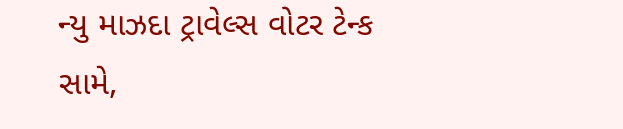ન્યુ માઝદા ટ્રાવેલ્સ વોટર ટેન્ક સામે,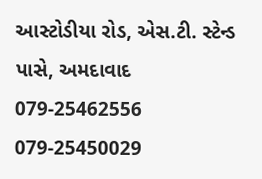આસ્ટોડીયા રોડ, એસ.ટી. સ્ટેન્ડ પાસે, અમદાવાદ 079-25462556 079-25450029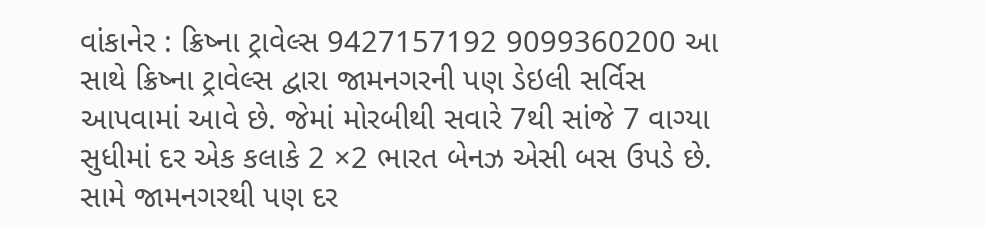વાંકાનેર : ક્રિષ્ના ટ્રાવેલ્સ 9427157192 9099360200 આ સાથે ક્રિષ્ના ટ્રાવેલ્સ દ્વારા જામનગરની પણ ડેઇલી સર્વિસ આપવામાં આવે છે. જેમાં મોરબીથી સવારે 7થી સાંજે 7 વાગ્યા સુધીમાં દર એક કલાકે 2 ×2 ભારત બેનઝ એસી બસ ઉપડે છે. સામે જામનગરથી પણ દર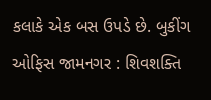કલાકે એક બસ ઉપડે છે. બુકીંગ ઓફિસ જામનગર : શિવશક્તિ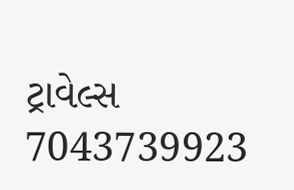ટ્રાવેલ્સ 7043739923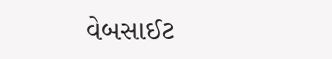વેબસાઈટ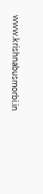www.krishnabusmorbi.in